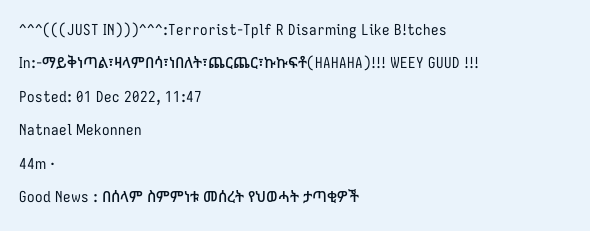^^^(((JUST IN)))^^^:Terrorist-Tplf R Disarming Like B!tches In:-ማይቅነጣል፣ዛላምበሳ፣ነበለት፣ጨርጨር፣ኩኩፍቶ(HAHAHA)!!! WEEY GUUD !!!
Posted: 01 Dec 2022, 11:47
Natnael Mekonnen
44m ·
Good News : በሰላም ስምምነቱ መሰረት የህወሓት ታጣቂዎች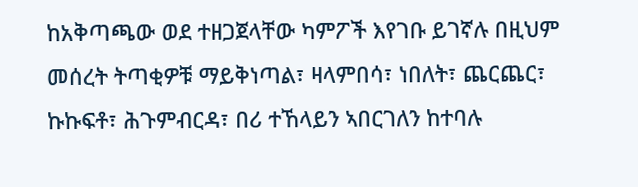ከአቅጣጫው ወደ ተዘጋጀላቸው ካምፖች እየገቡ ይገኛሉ በዚህም መሰረት ትጣቂዎቹ ማይቅነጣል፣ ዛላምበሳ፣ ነበለት፣ ጨርጨር፣ ኩኩፍቶ፣ ሕጉምብርዳ፣ በሪ ተኸላይን ኣበርገለን ከተባሉ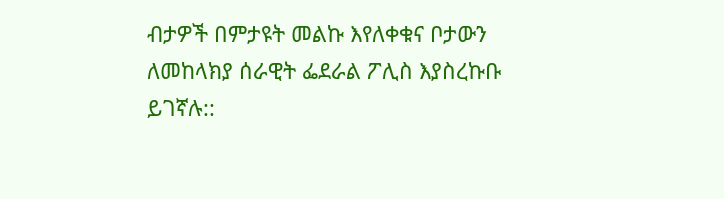ብታዎች በምታዩት መልኩ እየለቀቁና ቦታውን ለመከላክያ ሰራዊት ፌደራል ፖሊስ እያስረኩቡ ይገኛሉ::